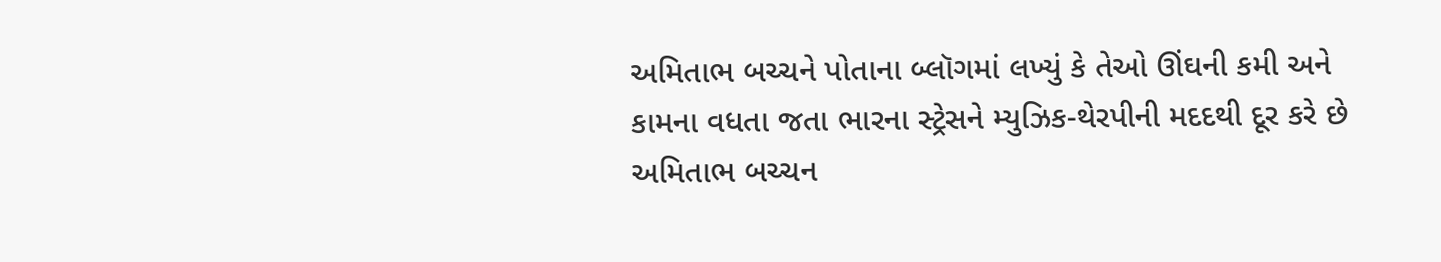અમિતાભ બચ્ચને પોતાના બ્લૉગમાં લખ્યું કે તેઓ ઊંઘની કમી અને કામના વધતા જતા ભારના સ્ટ્રેસને મ્યુઝિક-થેરપીની મદદથી દૂર કરે છે
અમિતાભ બચ્ચન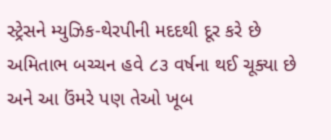સ્ટ્રેસને મ્યુઝિક-થેરપીની મદદથી દૂર કરે છે
અમિતાભ બચ્ચન હવે ૮૩ વર્ષના થઈ ચૂક્યા છે અને આ ઉંમરે પણ તેઓ ખૂબ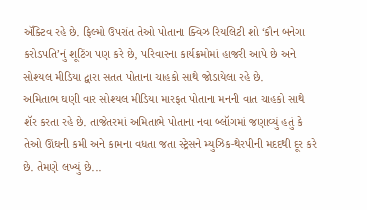ઍક્ટિવ રહે છે. ફિલ્મો ઉપરાંત તેઓ પોતાના ક્વિઝ રિયલિટી શો ‘કૌન બનેગા કરોડપતિ’નું શૂટિંગ પણ કરે છે, પરિવારના કાર્યક્રમોમાં હાજરી આપે છે અને સોશ્યલ મીડિયા દ્વારા સતત પોતાના ચાહકો સાથે જોડાયેલા રહે છે.
અમિતાભ ઘણી વાર સોશ્યલ મીડિયા મારફત પોતાના મનની વાત ચાહકો સાથે શૅર કરતા રહે છે. તાજેતરમાં અમિતાભે પોતાના નવા બ્લૉગમાં જણાવ્યું હતું કે તેઓ ઊંઘની કમી અને કામના વધતા જતા સ્ટ્રેસને મ્યુઝિક-થેરપીની મદદથી દૂર કરે છે. તેમણે લખ્યું છે...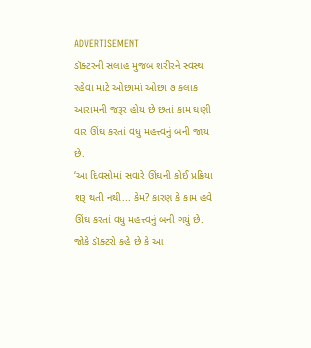ADVERTISEMENT
ડૉક્ટરની સલાહ મુજબ શરીરને સ્વસ્થ રહેવા માટે ઓછામાં ઓછા ૭ કલાક આરામની જરૂર હોય છે છતાં કામ ઘણી વાર ઊંઘ કરતાં વધુ મહત્ત્વનું બની જાય છે.
‘આ દિવસોમાં સવારે ઊંઘની કોઈ પ્રક્રિયા શરૂ થતી નથી... કેમ? કારણ કે કામ હવે ઊંઘ કરતાં વધુ મહત્ત્વનું બની ગયું છે. જોકે ડૉક્ટરો કહે છે કે આ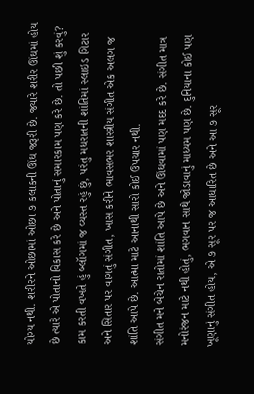યોગ્ય નથી. શરીરને ઓછામાં ઓછા ૭ કલાકની ઊંઘ જરૂરી છે. જ્યારે શરીર ઊંઘમાં હોય છે ત્યારે એ પોતાનો વિકાસ કરે છે અને પોતાનું સમારકામ પણ કરે છે. તો પછી શું કરવું? કામ કરતી વખતે હું બ્લૉગમાં જ વ્યસ્ત રહું છું, પરંતુ મધરાતની શાંતિમાં સ્લાઇડ ગિટાર અને સિતાર પર વાગતું સંગીત, ખાસ કરીને ભાવસભર શાસ્ત્રીય સંગીત એક અલગ જ શાંતિ આપે છે. આત્મા માટે આનાથી સારો કોઈ ઉપચાર નથી.
સંગીત મને બેચેન રાતોમાં શાંતિ આપે છે અને ઊંઘવામાં પણ મદદ કરે છે. સંગીત માત્ર મનોરંજન માટે નથી હોતું, ભગવાન સાથે જોડાવાનું માધ્યમ પણ છે. દુનિયાના કોઈ પણ ખૂણાનું સંગીત હોય, એ ૭ સૂર પર જ આધારિત છે અને આ ૭ સૂર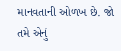માનવતાની ઓળખ છે. જો તમે એનું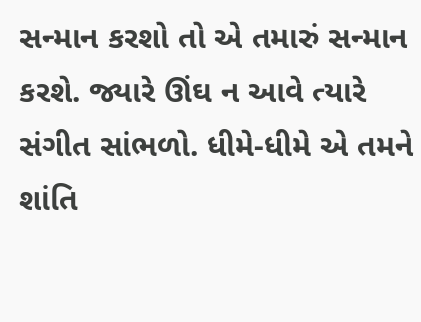સન્માન કરશો તો એ તમારું સન્માન કરશે. જ્યારે ઊંઘ ન આવે ત્યારે સંગીત સાંભળો. ધીમે-ધીમે એ તમને શાંતિ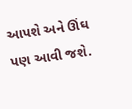આપશે અને ઊંઘ પણ આવી જશે.